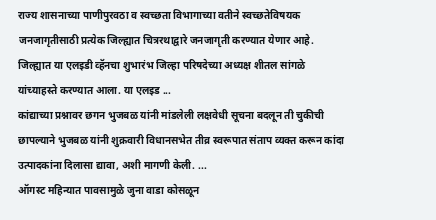राज्य शासनाच्या पाणीपुरवठा व स्वच्छता विभागाच्या वतीने स्वच्छतेविषयक जनजागृतीसाठी प्रत्येक जिल्ह्यात चित्ररथाद्वारे जनजागृती करण्यात येणार आहे. जिल्ह्यात या एलइडी व्हॅनचा शुभारंभ जिल्हा परिषदेच्या अध्यक्ष शीतल सांगळे यांच्याहस्ते करण्यात आला. या एलइड ...
कांद्याच्या प्रश्नावर छगन भुजबळ यांनी मांडलेली लक्षवेधी सूचना बदलून ती चुकीची छापल्याने भुजबळ यांनी शुक्रवारी विधानसभेत तीव्र स्वरूपात संताप व्यक्त करून कांदा उत्पादकांना दिलासा द्यावा, अशी मागणी केली. ...
ऑगस्ट महिन्यात पावसामुळे जुना वाडा कोसळून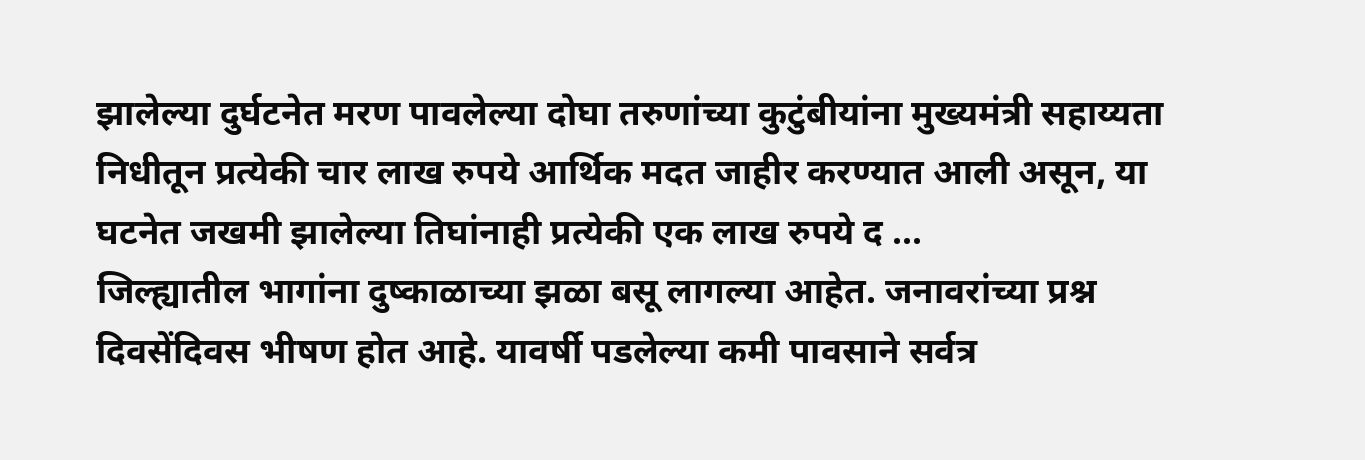झालेल्या दुर्घटनेत मरण पावलेल्या दोघा तरुणांच्या कुटुंबीयांना मुख्यमंत्री सहाय्यता निधीतून प्रत्येकी चार लाख रुपये आर्थिक मदत जाहीर करण्यात आली असून, या घटनेत जखमी झालेल्या तिघांनाही प्रत्येकी एक लाख रुपये द ...
जिल्ह्यातील भागांना दुष्काळाच्या झळा बसू लागल्या आहेत. जनावरांच्या प्रश्न दिवसेंदिवस भीषण होत आहे. यावर्षी पडलेल्या कमी पावसाने सर्वत्र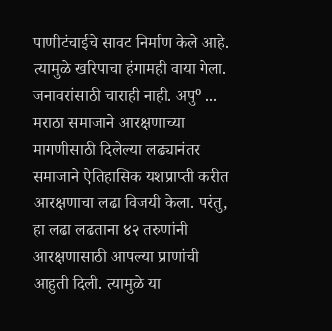पाणीटंचाईचे सावट निर्माण केले आहे. त्यामुळे खरिपाचा हंगामही वाया गेला. जनावरांसाठी चाराही नाही. अपुº ...
मराठा समाजाने आरक्षणाच्या मागणीसाठी दिलेल्या लढ्यानंतर समाजाने ऐतिहासिक यशप्राप्ती करीत आरक्षणाचा लढा विजयी केला. परंतु, हा लढा लढताना ४२ तरुणांनी आरक्षणासाठी आपल्या प्राणांची आहुती दिली. त्यामुळे या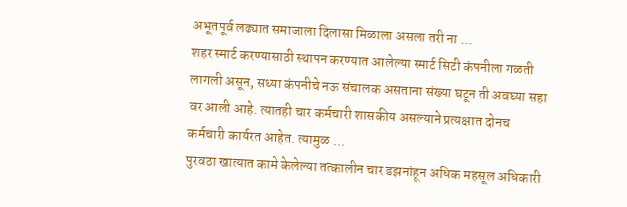अभूतपूर्व लढ्यात समाजाला दिलासा मिळाला असला तरी ना ...
शहर स्मार्ट करण्यासाठी स्थापन करण्यात आलेल्या स्मार्ट सिटी कंपनीला गळती लागली असून, सध्या कंपनीचे नऊ संचालक असताना संख्या घटून ती अवघ्या सहा वर आली आहे. त्यातही चार कर्मचारी शासकीय असल्याने प्रत्यक्षात दोनच कर्मचारी कार्यरत आहेत. त्यामुळ ...
पुरवठा खात्यात कामे केलेल्या तत्कालीन चार डझनांहून अधिक महसूल अधिकारी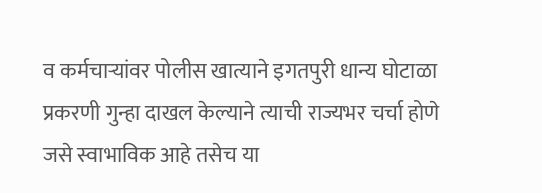व कर्मचाऱ्यांवर पोलीस खात्याने इगतपुरी धान्य घोटाळा प्रकरणी गुन्हा दाखल केल्याने त्याची राज्यभर चर्चा होणे जसे स्वाभाविक आहे तसेच या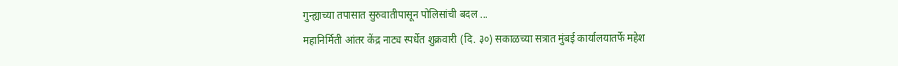गुन्ह्याच्या तपासात सुरुवातीपासून पोलिसांची बदल ...
महानिर्मिती आंतर केंद्र नाट्य स्पर्धेत शुक्रवारी (दि. ३०) सकाळच्या सत्रात मुंबई कार्यालयातर्फे महेश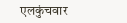एलकुंचवार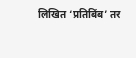लिखित ‘प्रतिबिंब’ तर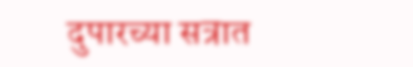दुपारच्या सत्रात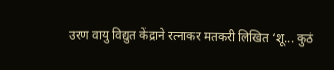उरण वायु विद्युत केंद्राने रत्नाकर मतकरी लिखित ‘शू... कुठं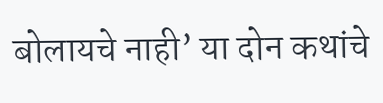बोलायचे नाही’ या दोन कथांचे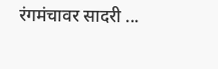रंगमंचावर सादरी ...